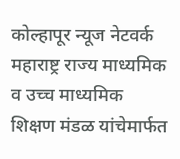कोल्हापूर न्यूज नेटवर्क
महाराष्ट्र राज्य माध्यमिक व उच्च माध्यमिक शिक्षण मंडळ यांचेमार्फत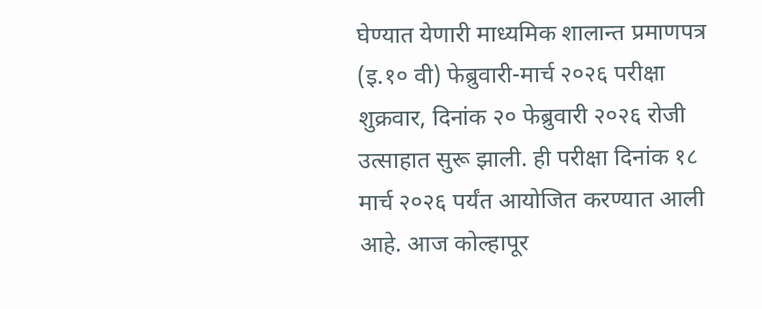घेण्यात येणारी माध्यमिक शालान्त प्रमाणपत्र (इ.१० वी) फेब्रुवारी-मार्च २०२६ परीक्षा शुक्रवार, दिनांक २० फेब्रुवारी २०२६ रोजी उत्साहात सुरू झाली. ही परीक्षा दिनांक १८ मार्च २०२६ पर्यंत आयोजित करण्यात आली आहे. आज कोल्हापूर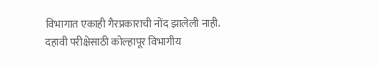विभागात एकाही गैरप्रकाराची नोंद झालेली नाही.
दहावी परीक्षेसाठी कोल्हापूर विभागीय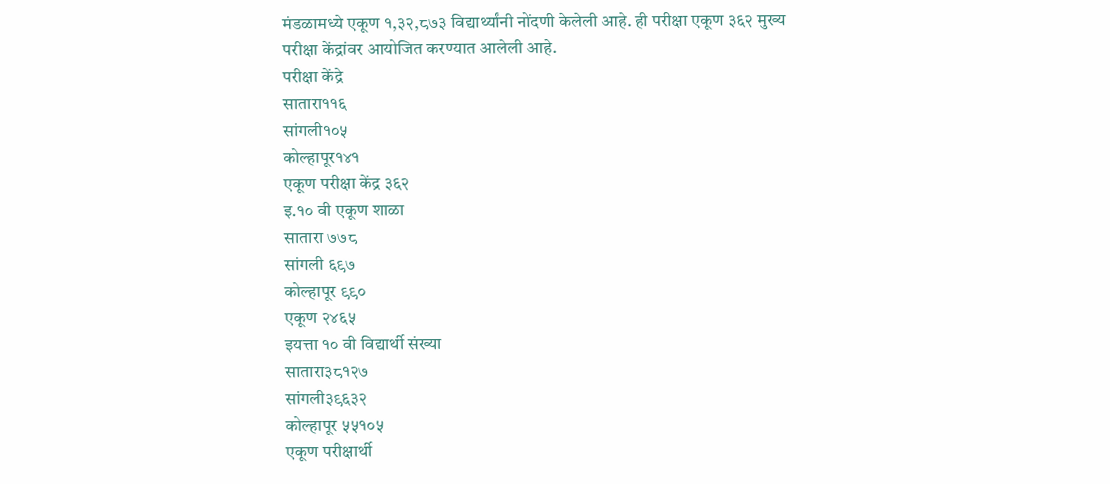मंडळामध्ये एकूण १,३२,८७३ विद्यार्थ्यांनी नोंदणी केलेली आहे. ही परीक्षा एकूण ३६२ मुख्य परीक्षा केंद्रांवर आयोजित करण्यात आलेली आहे.
परीक्षा केंद्रे
सातारा११६
सांगली१०५
कोल्हापूर१४१
एकूण परीक्षा केंद्र ३६२
इ.१० वी एकूण शाळा
सातारा ७७८
सांगली ६९७
कोल्हापूर ९९०
एकूण २४६५
इयत्ता १० वी विद्यार्थी संख्या
सातारा३८१२७
सांगली३९६३२
कोल्हापूर ५५१०५
एकूण परीक्षार्थी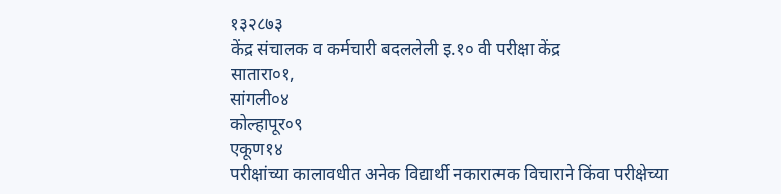१३२८७३
केंद्र संचालक व कर्मचारी बदललेली इ.१० वी परीक्षा केंद्र
सातारा०१,
सांगली०४
कोल्हापूर०९
एकूण१४
परीक्षांच्या कालावधीत अनेक विद्यार्थी नकारात्मक विचाराने किंवा परीक्षेच्या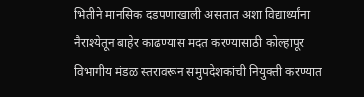भितीने मानसिक दडपणाखाली असतात अशा विद्यार्थ्यांना नैराश्येतून बाहेर काढण्यास मदत करण्यासाठी कोल्हापूर विभागीय मंडळ स्तरावरून समुपदेशकांची नियुक्ती करण्यात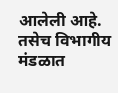आलेली आहे. तसेच विभागीय मंडळात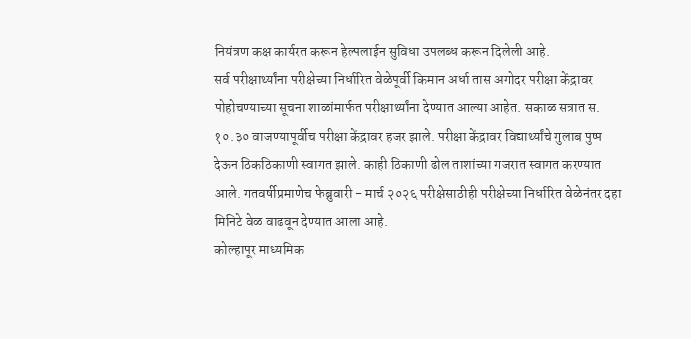नियंत्रण कक्ष कार्यरत करून हेल्पलाईन सुविधा उपलब्ध करून दिलेली आहे.
सर्व परीक्षार्थ्यांना परीक्षेच्या निर्धारित वेळेपूर्वी किमान अर्धा तास अगोदर परीक्षा केंद्रावर पोहोचण्याच्या सूचना शाळांमार्फत परीक्षार्थ्यांना देण्यात आल्या आहेत. सकाळ सत्रात स. १०.३० वाजण्यापूर्वीच परीक्षा केंद्रावर हजर झाले. परीक्षा केंद्रावर विद्यार्थ्यांचे गुलाब पुष्प देऊन ठिकठिकाणी स्वागत झाले. काही ठिकाणी ढोल ताशांच्या गजरात स्वागत करण्यात आले. गतवर्षीप्रमाणेच फेब्रुवारी - मार्च २०२६ परीक्षेसाठीही परीक्षेच्या निर्धारित वेळेनंतर दहा मिनिटे वेळ वाढवून देण्यात आला आहे.
कोल्हापूर माध्यमिक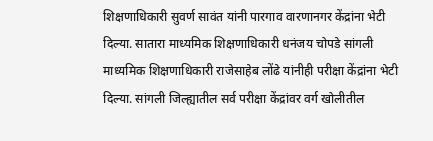शिक्षणाधिकारी सुवर्ण सावंत यांनी पारगाव वारणानगर केंद्रांना भेटी दिल्या. सातारा माध्यमिक शिक्षणाधिकारी धनंजय चोपडे सांगली माध्यमिक शिक्षणाधिकारी राजेसाहेब लोंढे यांनीही परीक्षा केंद्रांना भेटी दिल्या. सांगली जिल्ह्यातील सर्व परीक्षा केंद्रांवर वर्ग खोलीतील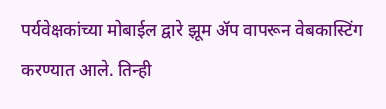पर्यवेक्षकांच्या मोबाईल द्वारे झूम ॲप वापरून वेबकास्टिंग करण्यात आले. तिन्ही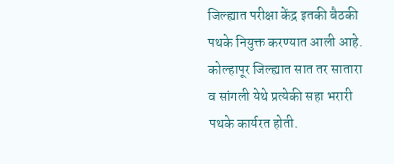जिल्ह्यात परीक्षा केंद्र इतकी बैठकी पथके नियुक्त करण्यात आली आहे. कोल्हापूर जिल्ह्यात सात तर सातारा व सांगली येथे प्रत्येकी सहा भरारी पथके कार्यरत होती.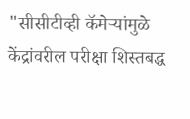"सीसीटीव्ही कॅमेऱ्यांमुळे केंद्रांवरील परीक्षा शिस्तबद्ध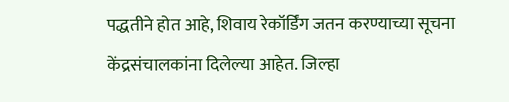पद्धतीने होत आहे, शिवाय रेकॉर्डिंग जतन करण्याच्या सूचना केंद्रसंचालकांना दिलेल्या आहेत. जिल्हा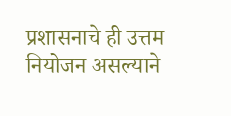प्रशासनाचे ही उत्तम नियोजन असल्याने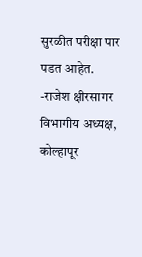सुरळीत परीक्षा पार पडत आहेत.
-राजेश क्षीरसागर
विभागीय अध्यक्ष, कोल्हापूर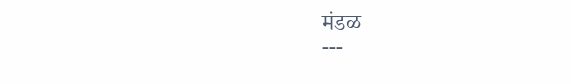मंडळ
---